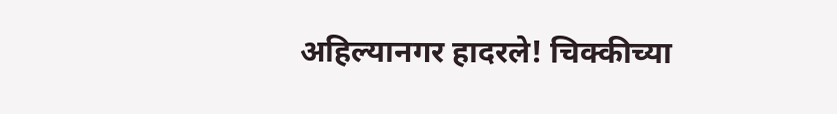अहिल्यानगर हादरले! चिक्कीच्या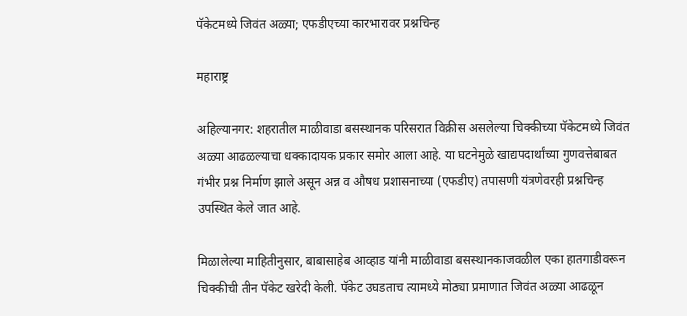पॅकेटमध्ये जिवंत अळ्या; एफडीएच्या कारभारावर प्रश्नचिन्ह

महाराष्ट्र

अहिल्यानगर: शहरातील माळीवाडा बसस्थानक परिसरात विक्रीस असलेल्या चिक्कीच्या पॅकेटमध्ये जिवंत अळ्या आढळल्याचा धक्कादायक प्रकार समोर आला आहे. या घटनेमुळे खाद्यपदार्थांच्या गुणवत्तेबाबत गंभीर प्रश्न निर्माण झाले असून अन्न व औषध प्रशासनाच्या (एफडीए) तपासणी यंत्रणेवरही प्रश्नचिन्ह उपस्थित केले जात आहे.

मिळालेल्या माहितीनुसार, बाबासाहेब आव्हाड यांनी माळीवाडा बसस्थानकाजवळील एका हातगाडीवरून चिक्कीची तीन पॅकेट खरेदी केली. पॅकेट उघडताच त्यामध्ये मोठ्या प्रमाणात जिवंत अळ्या आढळून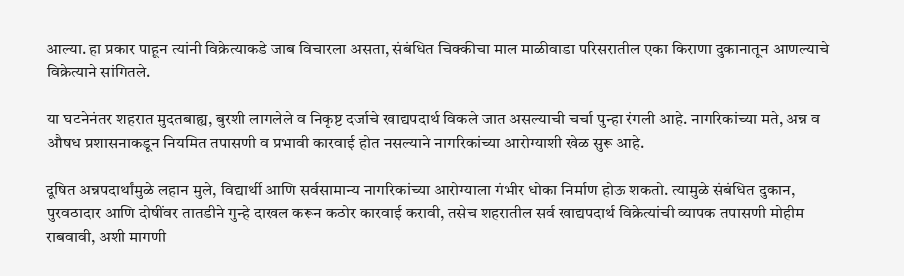आल्या. हा प्रकार पाहून त्यांनी विक्रेत्याकडे जाब विचारला असता, संबंधित चिक्कीचा माल माळीवाडा परिसरातील एका किराणा दुकानातून आणल्याचे विक्रेत्याने सांगितले.

या घटनेनंतर शहरात मुदतबाह्य, बुरशी लागलेले व निकृष्ट दर्जाचे खाद्यपदार्थ विकले जात असल्याची चर्चा पुन्हा रंगली आहे. नागरिकांच्या मते, अन्न व औषध प्रशासनाकडून नियमित तपासणी व प्रभावी कारवाई होत नसल्याने नागरिकांच्या आरोग्याशी खेळ सुरू आहे.

दूषित अन्नपदार्थांमुळे लहान मुले, विद्यार्थी आणि सर्वसामान्य नागरिकांच्या आरोग्याला गंभीर धोका निर्माण होऊ शकतो. त्यामुळे संबंधित दुकान, पुरवठादार आणि दोषींवर तातडीने गुन्हे दाखल करून कठोर कारवाई करावी, तसेच शहरातील सर्व खाद्यपदार्थ विक्रेत्यांची व्यापक तपासणी मोहीम राबवावी, अशी मागणी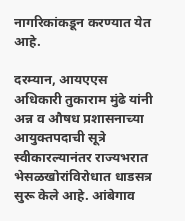नागरिकांकडून करण्यात येत आहे.

दरम्यान, आयएएस अधिकारी तुकाराम मुंढे यांनी अन्न व औषध प्रशासनाच्या आयुक्तपदाची सूत्रे स्वीकारल्यानंतर राज्यभरात भेसळखोरांविरोधात धाडसत्र सुरू केले आहे. आंबेगाव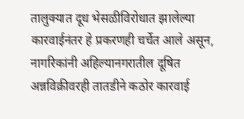तालुक्यात दूध भेसळीविरोधात झालेल्या कारवाईनंतर हे प्रकरणही चर्चेत आले असून, नागरिकांनी अहिल्यानगरातील दूषित अन्नविक्रीवरही तातडीने कठोर कारवाई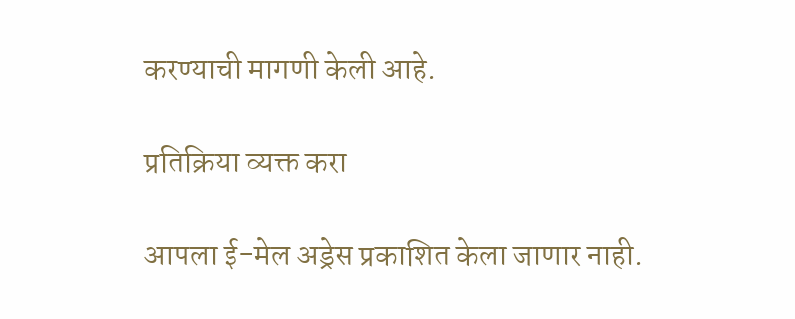करण्याची मागणी केली आहे.

प्रतिक्रिया व्यक्त करा

आपला ई-मेल अड्रेस प्रकाशित केला जाणार नाही.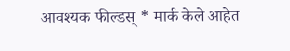आवश्यक फील्डस् * मार्क केले आहेत